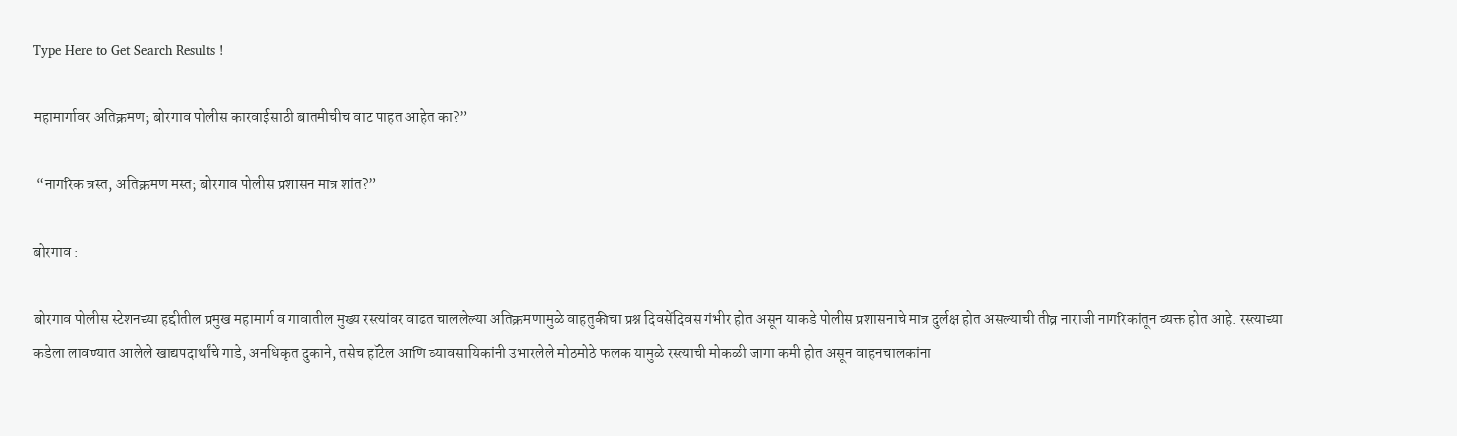Type Here to Get Search Results !

महामार्गावर अतिक्रमण; बोरगाव पोलीस कारवाईसाठी बातमीचीच वाट पाहत आहेत का?”

 “नागरिक त्रस्त, अतिक्रमण मस्त; बोरगाव पोलीस प्रशासन मात्र शांत?”

बोरगाव :

बोरगाव पोलीस स्टेशनच्या हद्दीतील प्रमुख महामार्ग व गावातील मुख्य रस्त्यांवर वाढत चाललेल्या अतिक्रमणामुळे वाहतुकीचा प्रश्न दिवसेंदिवस गंभीर होत असून याकडे पोलीस प्रशासनाचे मात्र दुर्लक्ष होत असल्याची तीव्र नाराजी नागरिकांतून व्यक्त होत आहे. रस्त्याच्या कडेला लावण्यात आलेले खाद्यपदार्थांचे गाडे, अनधिकृत दुकाने, तसेच हॉटेल आणि व्यावसायिकांनी उभारलेले मोठमोठे फलक यामुळे रस्त्याची मोकळी जागा कमी होत असून वाहनचालकांना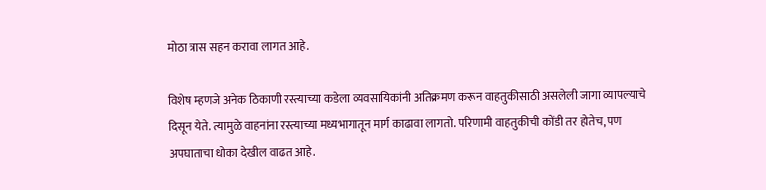मोठा त्रास सहन करावा लागत आहे.

विशेष म्हणजे अनेक ठिकाणी रस्त्याच्या कडेला व्यवसायिकांनी अतिक्रमण करून वाहतुकीसाठी असलेली जागा व्यापल्याचे दिसून येते. त्यामुळे वाहनांना रस्त्याच्या मध्यभागातून मार्ग काढावा लागतो. परिणामी वाहतुकीची कोंडी तर होतेच, पण अपघाताचा धोका देखील वाढत आहे.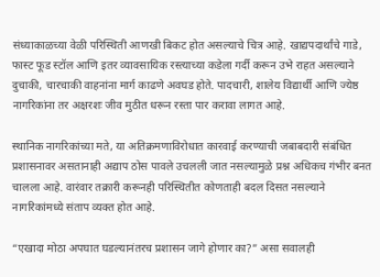संध्याकाळच्या वेळी परिस्थिती आणखी बिकट होत असल्याचे चित्र आहे. खाद्यपदार्थांचे गाडे, फास्ट फूड स्टॉल आणि इतर व्यावसायिक रस्त्याच्या कडेला गर्दी करून उभे राहत असल्याने दुचाकी, चारचाकी वाहनांना मार्ग काढणे अवघड होते. पादचारी, शालेय विद्यार्थी आणि ज्येष्ठ नागरिकांना तर अक्षरशः जीव मुठीत धरून रस्ता पार करावा लागत आहे.

स्थानिक नागरिकांच्या मते, या अतिक्रमणाविरोधात कारवाई करण्याची जबाबदारी संबंधित प्रशासनावर असतानाही अद्याप ठोस पावले उचलली जात नसल्यामुळे प्रश्न अधिकच गंभीर बनत चालला आहे. वारंवार तक्रारी करूनही परिस्थितीत कोणताही बदल दिसत नसल्याने नागरिकांमध्ये संताप व्यक्त होत आहे.

“एखादा मोठा अपघात घडल्यानंतरच प्रशासन जागे होणार का?” असा सवालही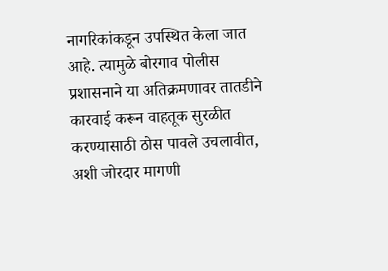नागरिकांकडून उपस्थित केला जात आहे. त्यामुळे बोरगाव पोलीस प्रशासनाने या अतिक्रमणावर तातडीने कारवाई करून वाहतूक सुरळीत करण्यासाठी ठोस पावले उचलावीत, अशी जोरदार मागणी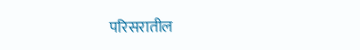परिसरातील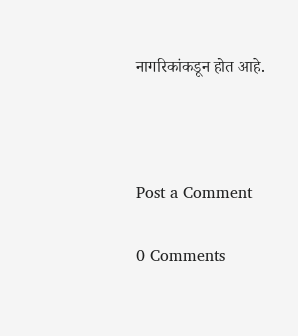नागरिकांकडून होत आहे.



Post a Comment

0 Comments